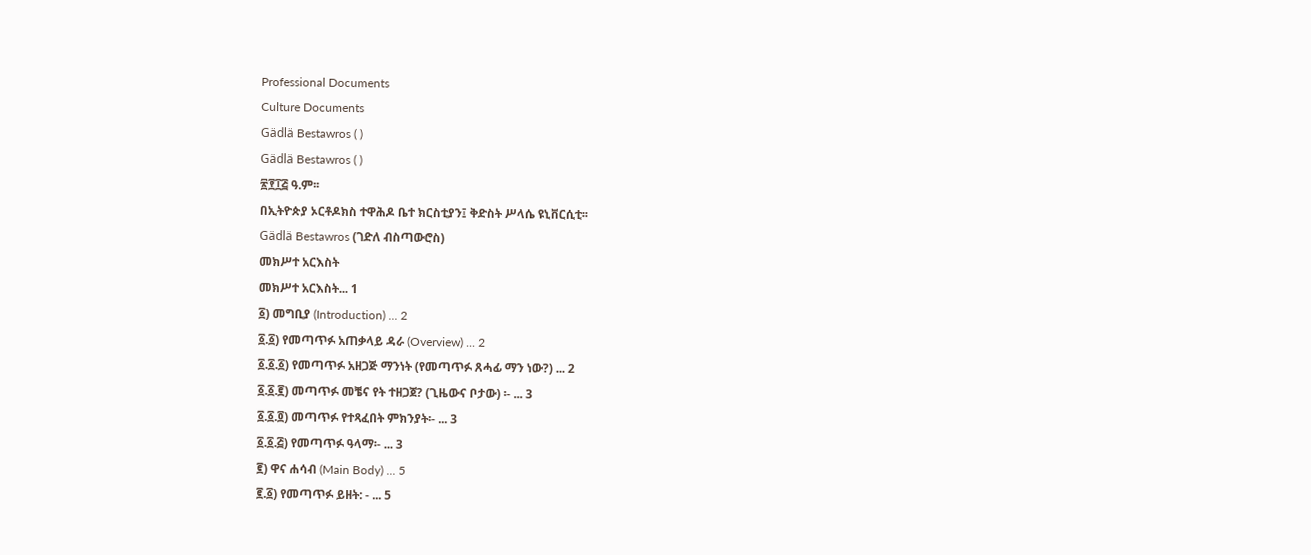Professional Documents
Culture Documents
Gädlä Bestawros ( )
Gädlä Bestawros ( )
፳፻፲፭ ዓ.ም፡፡
በኢትዮጵያ ኦርቶዶክስ ተዋሕዶ ቤተ ክርስቲያን፤ ቅድስት ሥላሴ ዩኒቨርሲቲ፡፡
Gädlä Bestawros (ገድለ ብስጣውሮስ)
መክሥተ አርእስት
መክሥተ አርእስት... 1
፩) መግቢያ (Introduction) ... 2
፩.፩) የመጣጥፉ አጠቃላይ ዳራ (Overview) ... 2
፩.፩.፩) የመጣጥፉ አዘጋጅ ማንነት (የመጣጥፉ ጸሓፊ ማን ነው?) ... 2
፩.፩.፪) መጣጥፉ መቼና የት ተዘጋጀ? (ጊዜውና ቦታው) ፡- ... 3
፩.፩.፬) መጣጥፉ የተጻፈበት ምክንያት፡- ... 3
፩.፩.፭) የመጣጥፉ ዓላማ፡- ... 3
፪) ዋና ሐሳብ (Main Body) ... 5
፪.፩) የመጣጥፉ ይዘት: - ... 5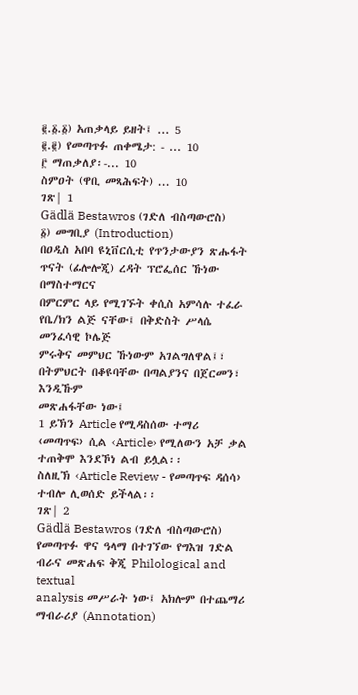፪.፩.፩) አጠቃላይ ይዘት፤ ... 5
፪.፪) የመጣጥፉ ጠቀሜታ: - ... 10
፫ ማጠቃለያ፡-... 10
ስምዐት (ዋቢ መጻሕፍት) ... 10
ገጽ| 1
Gädlä Bestawros (ገድለ ብስጣውሮስ)
፩) መግቢያ (Introduction)
በዐዲስ አበባ ዩኒቨርሲቲ የጥንታውያን ጽሑፋት ጥናት (ፊሎሎጂ) ረዳት ፕሮፌሰር ኹነው በማስተማርና
በምርምር ላይ የሚገኙት ቀሲስ አምሳሉ ተፈራ የቤ/ክን ልጅ ናቸው፤ በቅድስት ሥላሴ መንፈሳዊ ኮሌጅ
ምሩቅና መምህር ኹነውም አገልግለዋል፤፣ በትምህርት በቆዩባቸው በጣልያንና በጀርመን፣ እንዲኹም
መጽሐፋቸው ነው፤
1 ይኽን Article የሚዳስሰው ተማሪ ‹መጣጥፍ› ሲል ‹Article› የሚለውን አቻ ቃል ተጠቅሞ እንደኾነ ልብ ይሏል፡፡
ስለዚኽ ‹Article Review - የመጣጥፍ ዳሰሳ› ተብሎ ሊወሰድ ይችላል፡፡
ገጽ| 2
Gädlä Bestawros (ገድለ ብስጣውሮስ)
የመጣጥፉ ዋና ዓላማ በተገኘው የግእዝ ገድል ብራና መጽሐፍ ቅጂ Philological and textual
analysis መሥራት ነው፤ አክሎም በተጨማሪ ማብራሪያ (Annotation)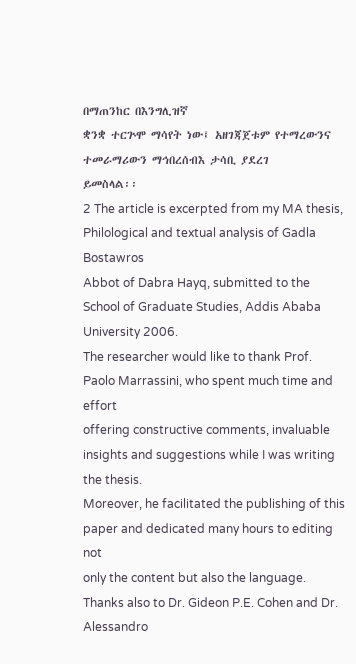በማጠንከር በእንግሊዝኛ
ቋንቋ ተርጕሞ ማሳየት ነው፤ አዘገጃጀቱም የተማረውንና ተመራማሪውን ማኅበረሰብእ ታሳቢ ያደረገ
ይመስላል፡፡
2 The article is excerpted from my MA thesis, Philological and textual analysis of Gadla Bostawros
Abbot of Dabra Hayq, submitted to the School of Graduate Studies, Addis Ababa University 2006.
The researcher would like to thank Prof. Paolo Marrassini, who spent much time and effort
offering constructive comments, invaluable insights and suggestions while I was writing the thesis.
Moreover, he facilitated the publishing of this paper and dedicated many hours to editing not
only the content but also the language. Thanks also to Dr. Gideon P.E. Cohen and Dr. Alessandro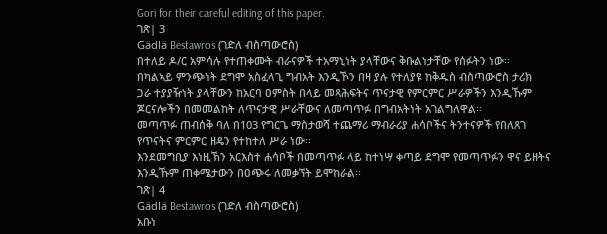Gori for their careful editing of this paper.
ገጽ| 3
Gädlä Bestawros (ገድለ ብስጣውሮስ)
በተለይ ዶ/ር አምሳሉ የተጠቀሙት ብራናዎች ተአማኒነት ያላቸውና ቅቡልነታቸው የሰፉትን ነው፡፡
በካልኣይ ምንጭነት ደግሞ አስፈላጊ ግብአት እንዲኾን በዛ ያሉ የተለያዩ ከቅዱስ ብስጣውሮስ ታሪክ
ጋራ ተያያዥነት ያላቸውን ከአርባ ዐምስት በላይ መጻሕፍትና ጥናታዊ የምርምር ሥራዎችን እንዲኹም
ጆርናሎችን በመመልከት ለጥናታዊ ሥራቸውና ለመጣጥፉ በግብአትነት አገልግለዋል፡፡
መጣጥፉ ጠብሰቅ ባለ በ103 የግርጌ ማስታወሻ ተጨማሪ ማብራሪያ ሐሳቦችና ትንተናዎች የበለጸገ
የጥናትና ምርምር ዘዴን የተከተለ ሥራ ነው፡፡
እንደመግቢያ እነዚኽን አርእስተ ሐሳቦች በመጣጥፉ ላይ ከተነሣ ቀጣይ ደግሞ የመጣጥፉን ዋና ይዘትና
እንዲኹም ጠቀሜታውን በዐጭሩ ለመቃኘት ይሞከራል፡፡
ገጽ| 4
Gädlä Bestawros (ገድለ ብስጣውሮስ)
አቡነ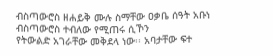ብስጣውሮስ ዘሐይቅ ሙሉ ስማቸው ዐቃቤ ሰዓት አቡነ ብስጣውሮስ ተብለው የሚጠሩ ሲኾን
የትውልድ አገራቸው መቅደላ ነው፡፡ አባታቸው ፍተ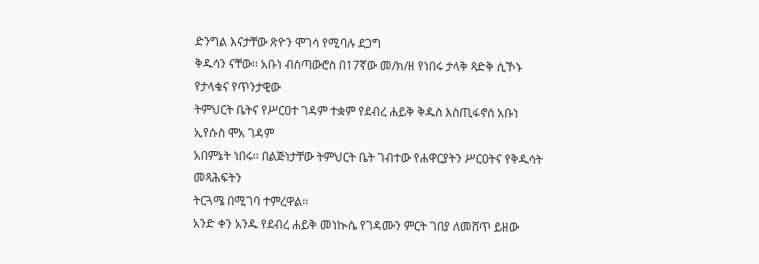ድንግል እናታቸው ጽዮን ሞገሳ የሚባሉ ደጋግ
ቅዱሳን ናቸው፡፡ አቡነ ብስጣውሮስ በ17ኛው መ/ክ/ዘ የነበሩ ታላቅ ጻድቅ ሲኾኑ የታላቁና የጥንታዊው
ትምህርት ቤትና የሥርዐተ ገዳም ተቋም የደብረ ሐይቅ ቅዱስ እስጢፋኖስ አቡነ ኢየሱስ ሞአ ገዳም
አበምኔት ነበሩ፡፡ በልጅነታቸው ትምህርት ቤት ገብተው የሐዋርያትን ሥርዐትና የቅዱሳት መጻሕፍትን
ትርጓሜ በሚገባ ተምረዋል፡፡
አንድ ቀን አንዱ የደብረ ሐይቅ መነኲሴ የገዳሙን ምርት ገበያ ለመሸጥ ይዘው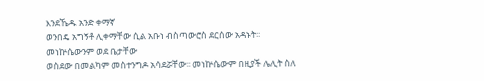እንደኼዱ አንድ ቀማኛ
ወንበዴ አግኝቶ ሊቀማቸው ሲል አቡነ ብስጣውሮስ ደርሰው አዳኑት፡፡ መነኵሴውንም ወደ ቤታቸው
ወስደው በመልካም መስተንግዶ አሳደሯቸው፡፡ መነኵሴውም በዚያች ሌሊት ስለ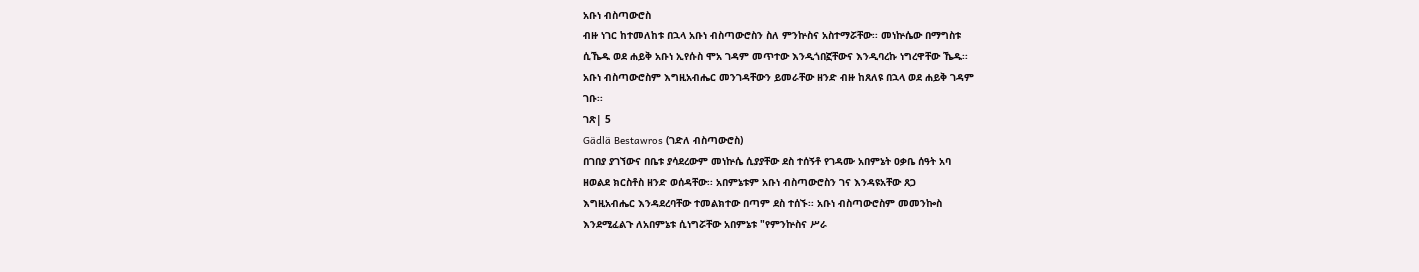አቡነ ብስጣውሮስ
ብዙ ነገር ከተመለከቱ በኋላ አቡነ ብስጣውሮስን ስለ ምንኵስና አስተማሯቸው፡፡ መነኵሴው በማግስቱ
ሲኼዱ ወደ ሐይቅ አቡነ ኢየሱስ ሞአ ገዳም መጥተው እንዲጎበኟቸውና እንዲባረኩ ነግረዋቸው ኼዱ፡፡
አቡነ ብስጣውሮስም እግዚአብሔር መንገዳቸውን ይመራቸው ዘንድ ብዙ ከጸለዩ በኋላ ወደ ሐይቅ ገዳም
ገቡ፡፡
ገጽ| 5
Gädlä Bestawros (ገድለ ብስጣውሮስ)
በገበያ ያገኘውና በቤቱ ያሳደረውም መነኵሴ ሲያያቸው ደስ ተሰኝቶ የገዳሙ አበምኔት ዐቃቤ ሰዓት አባ
ዘወልደ ክርስቶስ ዘንድ ወሰዳቸው፡፡ አበምኔቱም አቡነ ብስጣውሮስን ገና እንዳዩአቸው ጸጋ
እግዚአብሔር እንዳደረባቸው ተመልክተው በጣም ደስ ተሰኙ፡፡ አቡነ ብስጣውሮስም መመንኰስ
እንደሚፈልጉ ለአበምኔቱ ሲነግሯቸው አበምኔቱ "የምንኵስና ሥራ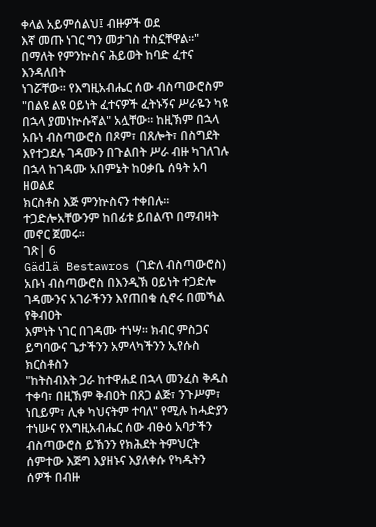ቀላል አይምሰልህ፤ ብዙዎች ወደ
እኛ መጡ ነገር ግን መታገስ ተስኗቸዋል፡፡" በማለት የምንኵስና ሕይወት ከባድ ፈተና እንዳለበት
ነገሯቸው፡፡ የእግዚአብሔር ሰው ብስጣውሮስም "በልዩ ልዩ ዐይነት ፈተናዎች ፈትኑኝና ሥራዬን ካዩ
በኋላ ያመነኵሱኛል" አሏቸው፡፡ ከዚኽም በኋላ አቡነ ብስጣውሮስ በጾም፣ በጸሎት፣ በስግደት
እየተጋደሉ ገዳሙን በጉልበት ሥራ ብዙ ካገለገሉ በኋላ ከገዳሙ አበምኔት ከዐቃቤ ሰዓት አባ ዘወልደ
ክርስቶስ እጅ ምንኵስናን ተቀበሉ፡፡ ተጋድሎአቸውንም ከበፊቱ ይበልጥ በማብዛት መኖር ጀመሩ፡፡
ገጽ| 6
Gädlä Bestawros (ገድለ ብስጣውሮስ)
አቡነ ብስጣውሮስ በእንዲኽ ዐይነት ተጋድሎ ገዳሙንና አገራችንን እየጠበቁ ሲኖሩ በመኻል የቅብዐት
እምነት ነገር በገዳሙ ተነሣ፡፡ ክብር ምስጋና ይግባውና ጌታችንን አምላካችንን ኢየሱስ ክርስቶስን
"ከትስብእት ጋራ ከተዋሐደ በኋላ መንፈስ ቅዱስ ተቀባ፣ በዚኽም ቅብዐት በጸጋ ልጅ፣ ንጉሥም፣
ነቢይም፣ ሊቀ ካህናትም ተባለ" የሚሉ ከሓድያን ተነሡና የእግዚአብሔር ሰው ብፁዕ አባታችን
ብስጣውሮስ ይኽንን የክሕደት ትምህርት ሰምተው እጅግ እያዘኑና እያለቀሱ የካዱትን ሰዎች በብዙ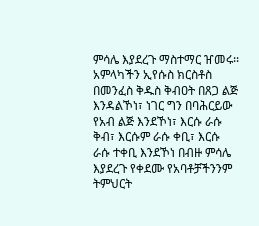ምሳሌ እያደረጉ ማስተማር ዠመሩ፡፡ አምላካችን ኢየሱስ ክርስቶስ በመንፈስ ቅዱስ ቅብዐት በጸጋ ልጅ
እንዳልኾነ፣ ነገር ግን በባሕርይው የአብ ልጅ እንደኾነ፣ እርሱ ራሱ ቅብ፣ እርሱም ራሱ ቀቢ፣ እርሱ
ራሱ ተቀቢ እንደኾነ በብዙ ምሳሌ እያደረጉ የቀደሙ የአባቶቻችንንም ትምህርት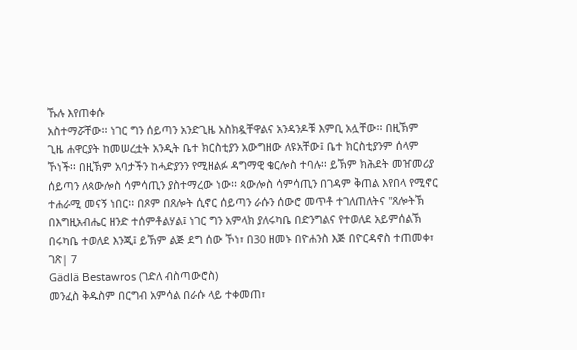ኹሉ እየጠቀሱ
አስተማሯቸው፡፡ ነገር ግን ሰይጣን አንድጊዜ አስክዷቸዋልና አንዳንዶቹ እምቢ አሏቸው፡፡ በዚኽም
ጊዜ ሐዋርያት ከመሠረቷት አንዲት ቤተ ክርስቲያን አውግዘው ለዩአቸው፤ ቤተ ክርስቲያንም ሰላም
ኾነች፡፡ በዚኽም አባታችን ከሓድያንን የሚዘልፉ ዳግማዊ ቄርሎስ ተባሉ፡፡ ይኽም ክሕደት መዠመሪያ
ሰይጣን ለጳውሎስ ሳምሳጢን ያስተማረው ነው፡፡ ጳውሎስ ሳምሳጢን በገዳም ቅጠል እየበላ የሚኖር
ተሐራሚ መናኝ ነበር፡፡ በጾም በጸሎት ሲኖር ሰይጣን ራሱን ሰውሮ መጥቶ ተገለጠለትና "ጸሎትኽ
በእግዚአብሔር ዘንድ ተሰምቶልሃል፤ ነገር ግን አምላክ ያለሩካቤ በድንግልና የተወለደ አይምሰልኽ
በሩካቤ ተወለደ እንጂ፤ ይኽም ልጅ ደግ ሰው ኾነ፣ በ30 ዘመኑ በዮሐንስ እጅ በዮርዳኖስ ተጠመቀ፣
ገጽ| 7
Gädlä Bestawros (ገድለ ብስጣውሮስ)
መንፈስ ቅዱስም በርግብ አምሳል በራሱ ላይ ተቀመጠ፣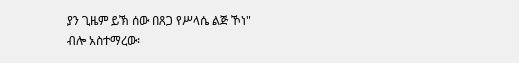ያን ጊዜም ይኽ ሰው በጸጋ የሥላሴ ልጅ ኾነ"
ብሎ አስተማረው፡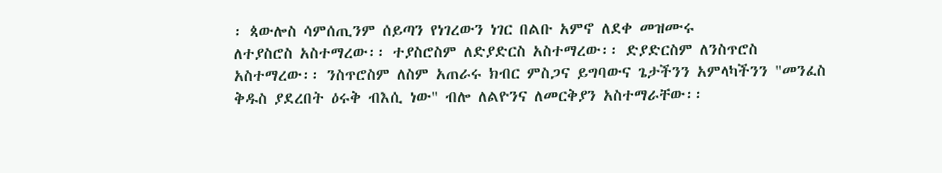፡ ጳውሎስ ሳምሰጢንም ሰይጣን የነገረውን ነገር በልቡ አምኖ ለደቀ መዝሙሩ
ለተያስሮስ አስተማረው፡፡ ተያስሮስም ለድያድርስ አስተማረው፡፡ ድያድርስም ለንስጥሮስ
አስተማረው፡፡ ንስጥሮስም ለስም አጠራሩ ክብር ምስጋና ይግባውና ጌታችንን አምላካችንን "መንፈስ
ቅዱስ ያደረበት ዕሩቅ ብእሲ ነው" ብሎ ለልዮንና ለመርቅያን አስተማራቸው፡፡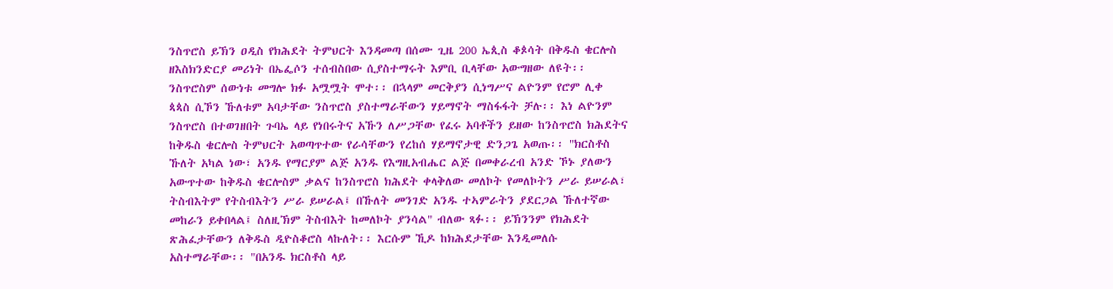ንስጥሮስ ይኽን ዐዲስ የክሕደት ትምህርት እንዳመጣ በሰሙ ጊዜ 200 ኤጲስ ቆጶሳት በቅዱስ ቄርሎስ
ዘእስክንድርያ መሪነት በኤፌሶን ተሰብስበው ሲያስተማሩት እምቢ ቢላቸው አውግዘው ለዩት፡፡
ንስጥሮስም ሰውነቱ መግሎ ክፉ አሟሟት ሞተ፡፡ በኋላም መርቅያን ሲነግሥና ልዮንም የሮም ሊቀ
ጳጳስ ሲኾን ኹለቱም አባታቸው ንስጥሮስ ያስተማራቸውን ሃይማኖት ማስፋፋት ቻሉ፡፡ እነ ልዮንም
ንስጥሮስ በተወገዘበት ጉባኤ ላይ የነበሩትና አኹን ለሥጋቸው የፈሩ አባቶችን ይዘው ከንስጥሮስ ክሕደትና
ከቅዱስ ቄርሎስ ትምህርት አወጣጥተው የራሳቸውን የረከሰ ሃይማኖታዊ ድንጋጌ አወጡ፡፡ "ክርስቶስ
ኹለት አካል ነው፣ አንዱ የማርያም ልጅ አንዱ የእግዚአብሔር ልጅ በመቀራረብ አንድ ኾኑ ያለውን
አውጥተው ከቅዱስ ቄርሎስም ቃልና ከንስጥሮስ ክሕደት ቀላቅለው መለኮት የመለኮትን ሥራ ይሠራል፣
ትስብእትም የትስብእትን ሥራ ይሠራል፤ በኹለት መንገድ አንዱ ተኣምራትን ያደርጋል ኹለተኛው
መከራን ይቀበላል፤ ስለዚኽም ትስብእት ከመለኮት ያንሳል" ብለው ጻፉ፡፡ ይኽንንም የክሕደት
ጽሕፈታቸውን ለቅዱስ ዲዮስቆሮስ ላኩለት፡፡ እርሱም ኺዶ ከክሕደታቸው እንዲመለሱ
አስተማራቸው፡፡ "በአንዱ ክርስቶስ ላይ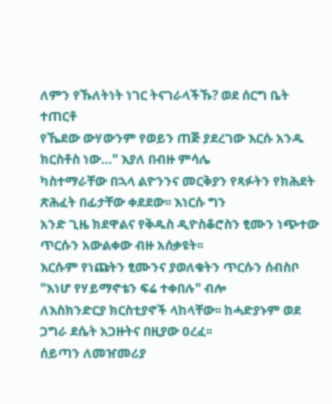ለምን የኹለትነት ነገር ትናገራላችኹ? ወደ ሰርግ ቤት ተጠርቶ
የኼደው ውሃውንም የወይን ጠጅ ያደረገው እርሱ አንዱ ክርስቶስ ነው…" እያለ በብዙ ምሳሌ
ካስተማራቸው በኋላ ልዮንንና መርቅያን የጻፉትን የክሕደት ጽሕፈት በፊታቸው ቀደደው፡፡ እነርሱ ግን
አንድ ጊዜ ክደዋልና የቅዱስ ዲዮስቆሮስን ፂሙን ነጭተው ጥርሱን አውልቀው ብዙ አሰቃዩት፡፡
እርሱም የነጩትን ፂሙንና ያወለቁትን ጥርሱን ሰብስቦ "እነሆ የሃይማኖቴን ፍሬ ተቀበሉ" ብሎ
ለእስክንድርያ ክርስቲያኖች ላከላቸው፡፡ ከሓድያኑም ወደ ጋግራ ደሴት አጋዙትና በዚያው ዐረፈ፡፡
ሰይጣን ለመዠመሪያ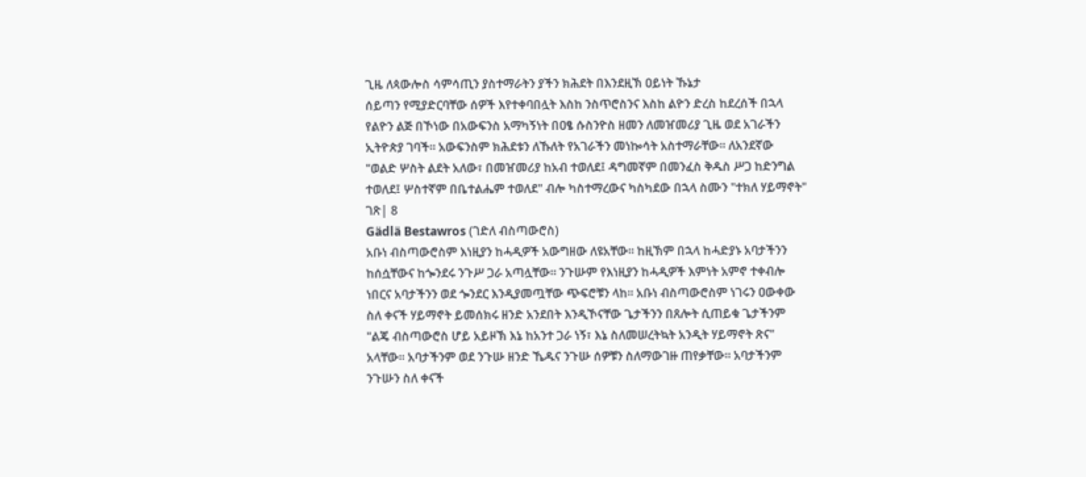ጊዜ ለጳውሎስ ሳምሳጢን ያስተማራትን ያችን ክሕደት በእንደዚኽ ዐይነት ኹኔታ
ሰይጣን የሚያድርባቸው ሰዎች እየተቀባበሏት እስከ ንስጥሮስንና እስከ ልዮን ድረስ ከደረሰች በኋላ
የልዮን ልጅ በኾነው በአውፍንስ አማካኝነት በዐፄ ሱስንዮስ ዘመን ለመዠመሪያ ጊዜ ወደ አገራችን
ኢትዮጵያ ገባች፡፡ አውፍንስም ክሕደቱን ለኹለት የአገራችን መነኰሳት አስተማራቸው፡፡ ለአንደኛው
"ወልድ ሦስት ልደት አለው፣ በመዠመሪያ ከአብ ተወለደ፤ ዳግመኛም በመንፈስ ቅዱስ ሥጋ ከድንግል
ተወለደ፤ ሦስተኛም በቤተልሔም ተወለደ" ብሎ ካስተማረውና ካስካደው በኋላ ስሙን "ተክለ ሃይማኖት"
ገጽ| 8
Gädlä Bestawros (ገድለ ብስጣውሮስ)
አቡነ ብስጣውሮስም እነዚያን ከሓዲዎች አውግዘው ለዩአቸው፡፡ ከዚኽም በኋላ ከሓድያኑ አባታችንን
ከሰሷቸውና ከጐንደሩ ንጉሥ ጋራ አጣሏቸው፡፡ ንጉሡም የእነዚያን ከሓዲዎች እምነት አምኖ ተቀብሎ
ነበርና አባታችንን ወደ ጐንደር እንዲያመጧቸው ጭፍሮቹን ላከ፡፡ አቡነ ብስጣውሮስም ነገሩን ዐውቀው
ስለ ቀናች ሃይማኖት ይመሰክሩ ዘንድ አንደበት እንዲኾናቸው ጌታችንን በጸሎት ሲጠይቁ ጌታችንም
"ልጄ ብስጣውሮስ ሆይ አይዞኽ እኔ ከአንተ ጋራ ነኝ፣ እኔ ስለመሠረትኳት አንዲት ሃይማኖት ጽና"
አላቸው፡፡ አባታችንም ወደ ንጉሡ ዘንድ ኼዱና ንጉሡ ሰዎቹን ስለማውገዙ ጠየቃቸው፡፡ አባታችንም
ንጉሡን ስለ ቀናች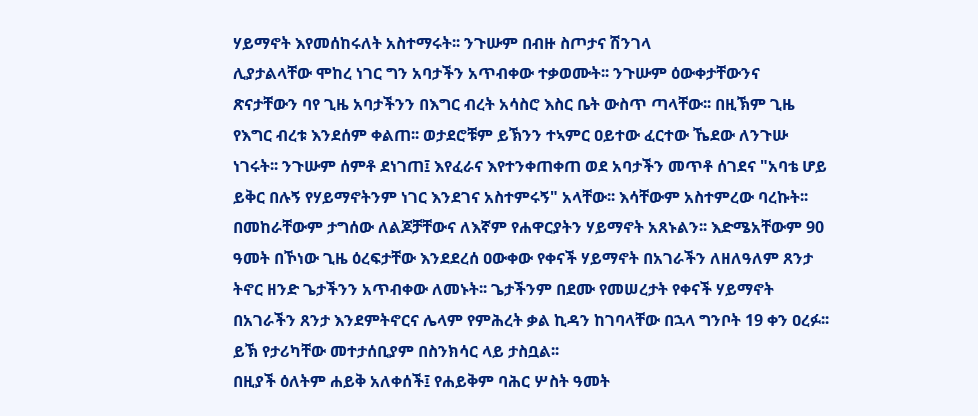ሃይማኖት እየመሰከሩለት አስተማሩት፡፡ ንጉሡም በብዙ ስጦታና ሽንገላ
ሊያታልላቸው ሞከረ ነገር ግን አባታችን አጥብቀው ተቃወሙት፡፡ ንጉሡም ዕውቀታቸውንና
ጽናታቸውን ባየ ጊዜ አባታችንን በእግር ብረት አሳስሮ እስር ቤት ውስጥ ጣላቸው፡፡ በዚኽም ጊዜ
የእግር ብረቱ እንደሰም ቀልጠ፡፡ ወታደሮቹም ይኽንን ተኣምር ዐይተው ፈርተው ኼደው ለንጉሡ
ነገሩት፡፡ ንጉሡም ሰምቶ ደነገጠ፤ እየፈራና እየተንቀጠቀጠ ወደ አባታችን መጥቶ ሰገደና "አባቴ ሆይ
ይቅር በሉኝ የሃይማኖትንም ነገር እንደገና አስተምሩኝ" አላቸው፡፡ እሳቸውም አስተምረው ባረኩት፡፡
በመከራቸውም ታግሰው ለልጆቻቸውና ለእኛም የሐዋርያትን ሃይማኖት አጸኑልን፡፡ እድሜአቸውም 90
ዓመት በኾነው ጊዜ ዕረፍታቸው እንደደረሰ ዐውቀው የቀናች ሃይማኖት በአገራችን ለዘለዓለም ጸንታ
ትኖር ዘንድ ጌታችንን አጥብቀው ለመኑት፡፡ ጌታችንም በደሙ የመሠረታት የቀናች ሃይማኖት
በአገራችን ጸንታ እንደምትኖርና ሌላም የምሕረት ቃል ኪዳን ከገባላቸው በኋላ ግንቦት 19 ቀን ዐረፉ፡፡
ይኽ የታሪካቸው መተታሰቢያም በስንክሳር ላይ ታስቧል፡፡
በዚያች ዕለትም ሐይቅ አለቀሰች፤ የሐይቅም ባሕር ሦስት ዓመት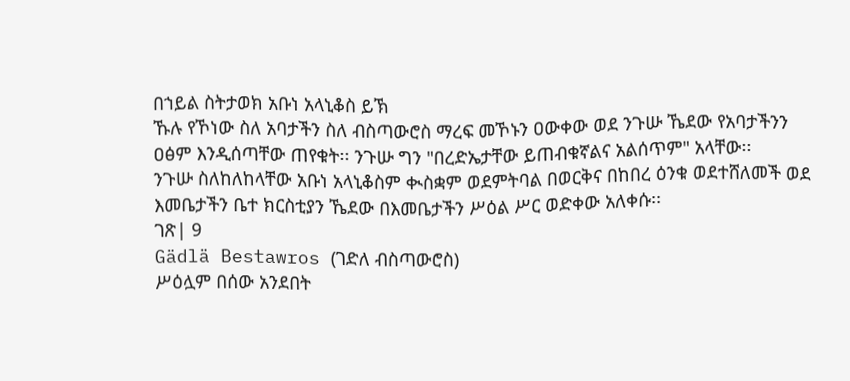በኀይል ስትታወክ አቡነ አላኒቆስ ይኽ
ኹሉ የኾነው ስለ አባታችን ስለ ብስጣውሮስ ማረፍ መኾኑን ዐውቀው ወደ ንጉሡ ኼደው የአባታችንን
ዐፅም እንዲሰጣቸው ጠየቁት፡፡ ንጉሡ ግን "በረድኤታቸው ይጠብቁኛልና አልሰጥም" አላቸው፡፡
ንጉሡ ስለከለከላቸው አቡነ አላኒቆስም ቊስቋም ወደምትባል በወርቅና በከበረ ዕንቁ ወደተሸለመች ወደ
እመቤታችን ቤተ ክርስቲያን ኼደው በእመቤታችን ሥዕል ሥር ወድቀው አለቀሱ፡፡
ገጽ| 9
Gädlä Bestawros (ገድለ ብስጣውሮስ)
ሥዕሏም በሰው አንደበት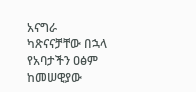አናግራ ካጽናናቻቸው በኋላ የአባታችን ዐፅም ከመሠዊያው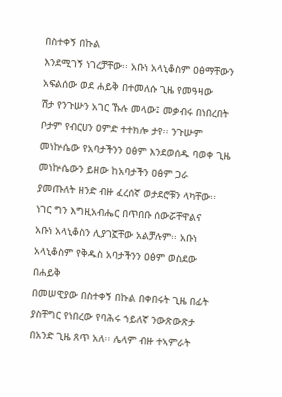በስተቀኝ በኩል
እንደሚገኝ ነገረቻቸው፡፡ አቡነ አላኒቆስም ዐፅማቸውን አፍልሰው ወደ ሐይቅ በተመለሱ ጊዜ የመዓዛው
ሽታ የንጉሡን አገር ኹሉ መላው፤ መቃብሩ በነበረበት ቦታም የብርሀን ዐምድ ተተክሎ ታየ፡፡ ንጉሡም
መነኵሴው የአባታችንን ዐፅም እንደወሰዱ ባወቀ ጊዜ መነኵሴውን ይዘው ከአባታችን ዐፅም ጋራ
ያመጡለት ዘንድ ብዙ ፈረሰኛ ወታደሮቹን ላካቸው፡፡ ነገር ግን እግዚአብሔር በጥበቡ ሰውሯቸዋልና
አቡነ አላኒቆስን ሊያገኟቸው አልቻሉም፡፡ አቡነ አላኒቆስም የቅዱስ አባታችንን ዐፅም ወስደው በሐይቅ
በመሠዊያው በስተቀኝ በኩል በቀበሩት ጊዜ በፊት ያስቸግር የነበረው የባሕሩ ኀይለኛ ንውጽውጽታ
በአንድ ጊዜ ጸጥ አለ፡፡ ሌላም ብዙ ተኣምራት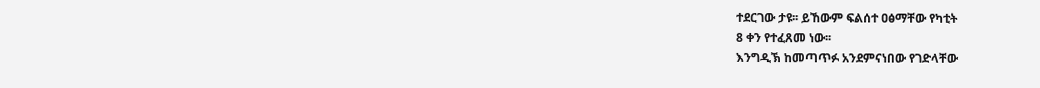ተደርገው ታዩ፡፡ ይኸውም ፍልሰተ ዐፅማቸው የካቲት
8 ቀን የተፈጸመ ነው፡፡
እንግዲኽ ከመጣጥፉ አንደምናነበው የገድላቸው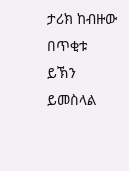ታሪክ ከብዙው በጥቂቱ ይኽን ይመስላል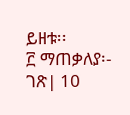ይዘቱ፡፡
፫ ማጠቃለያ፡-
ገጽ| 10